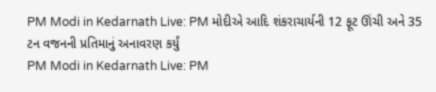PM Modi in Kedarnath Live: PM મોદીએ આદિ શંકરાચાર્યની 12 ફૂટ ઊંચી અને 35 ટન વજનની પ્રતિમાનું અનાવરણ કર્યું
PM Modi in Kedarnath Live: PM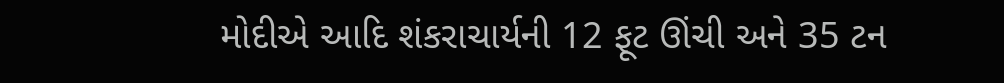મોદીએ આદિ શંકરાચાર્યની 12 ફૂટ ઊંચી અને 35 ટન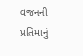વજનની પ્રતિમાનું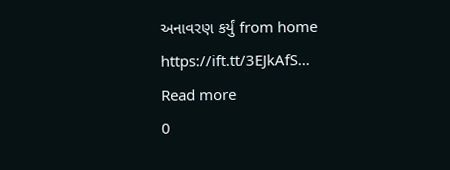અનાવરણ કર્યું from home https://ift.tt/3EJkAfS...
Read more
0